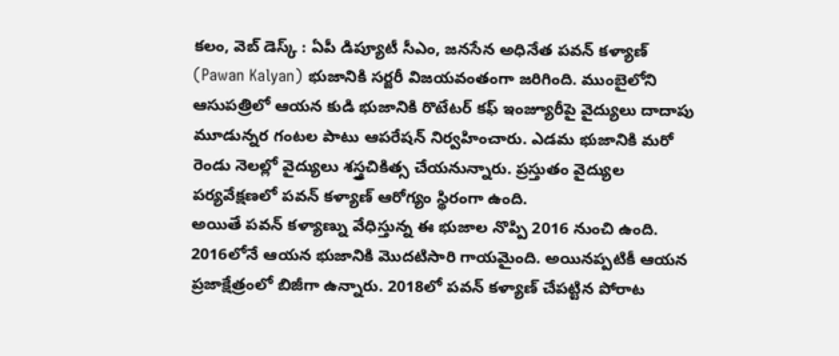కలం, వెబ్ డెస్క్ : ఏపీ డిప్యూటీ సీఎం, జనసేన అధినేత పవన్ కళ్యాణ్ (Pawan Kalyan) భుజానికి సర్జరీ విజయవంతంగా జరిగింది. ముంబైలోని ఆసుపత్రిలో ఆయన కుడి భుజానికి రొటేటర్ కఫ్ ఇంజ్యూరీపై వైద్యులు దాదాపు మూడున్నర గంటల పాటు ఆపరేషన్ నిర్వహించారు. ఎడమ భుజానికి మరో రెండు నెలల్లో వైద్యులు శస్త్రచికిత్స చేయనున్నారు. ప్రస్తుతం వైద్యుల పర్యవేక్షణలో పవన్ కళ్యాణ్ ఆరోగ్యం స్థిరంగా ఉంది.
అయితే పవన్ కళ్యాణ్ను వేధిస్తున్న ఈ భుజాల నొప్పి 2016 నుంచి ఉంది. 2016లోనే ఆయన భుజానికి మొదటిసారి గాయమైంది. అయినప్పటికీ ఆయన ప్రజాక్షేత్రంలో బిజీగా ఉన్నారు. 2018లో పవన్ కళ్యాణ్ చేపట్టిన పోరాట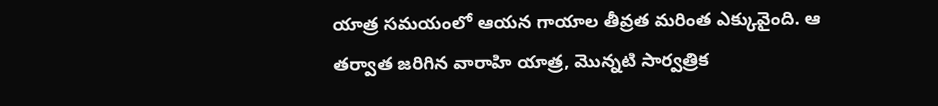యాత్ర సమయంలో ఆయన గాయాల తీవ్రత మరింత ఎక్కువైంది. ఆ తర్వాత జరిగిన వారాహి యాత్ర, మొన్నటి సార్వత్రిక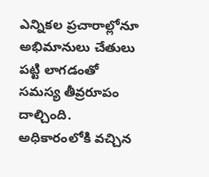ఎన్నికల ప్రచారాల్లోనూ అభిమానులు చేతులు పట్టి లాగడంతో సమస్య తీవ్రరూపం దాల్చింది. అధికారంలోకి వచ్చిన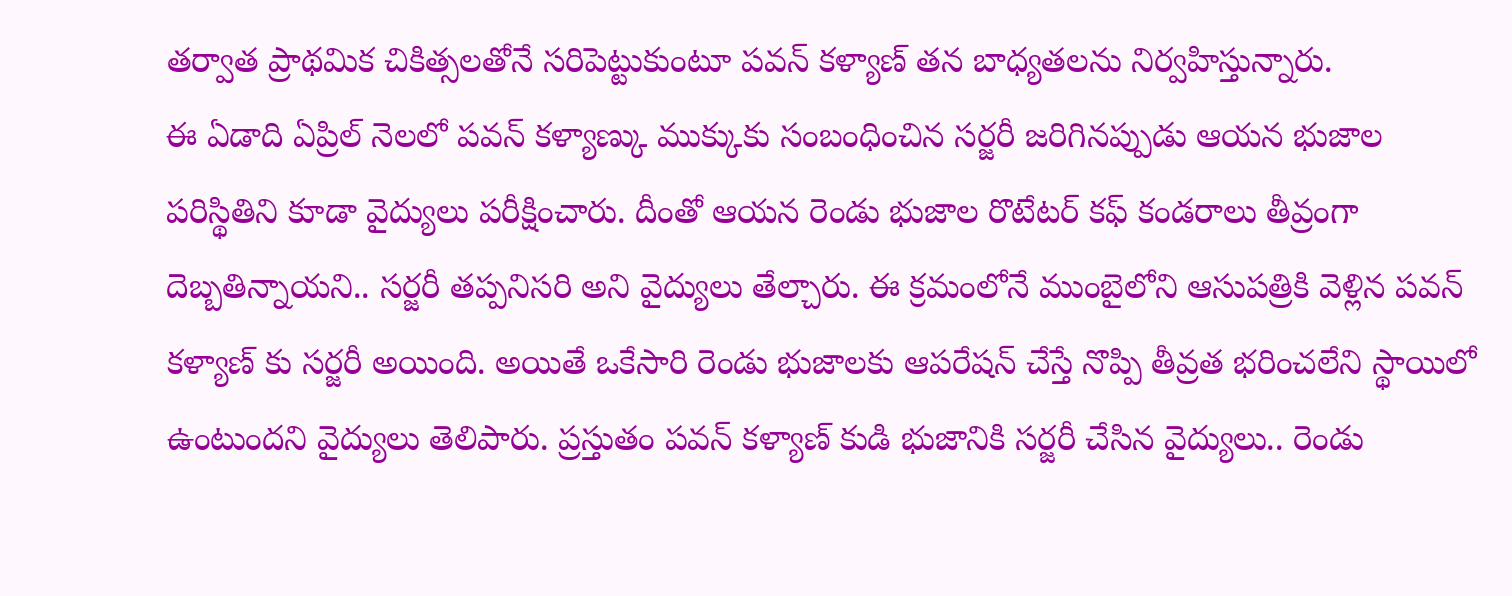తర్వాత ప్రాథమిక చికిత్సలతోనే సరిపెట్టుకుంటూ పవన్ కళ్యాణ్ తన బాధ్యతలను నిర్వహిస్తున్నారు.
ఈ ఏడాది ఏప్రిల్ నెలలో పవన్ కళ్యాణ్కు ముక్కుకు సంబంధించిన సర్జరీ జరిగినప్పుడు ఆయన భుజాల పరిస్థితిని కూడా వైద్యులు పరీక్షించారు. దీంతో ఆయన రెండు భుజాల రొటేటర్ కఫ్ కండరాలు తీవ్రంగా దెబ్బతిన్నాయని.. సర్జరీ తప్పనిసరి అని వైద్యులు తేల్చారు. ఈ క్రమంలోనే ముంబైలోని ఆసుపత్రికి వెళ్లిన పవన్ కళ్యాణ్ కు సర్జరీ అయింది. అయితే ఒకేసారి రెండు భుజాలకు ఆపరేషన్ చేస్తే నొప్పి తీవ్రత భరించలేని స్థాయిలో ఉంటుందని వైద్యులు తెలిపారు. ప్రస్తుతం పవన్ కళ్యాణ్ కుడి భుజానికి సర్జరీ చేసిన వైద్యులు.. రెండు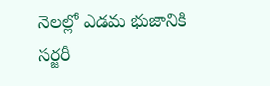నెలల్లో ఎడమ భుజానికి సర్జరీ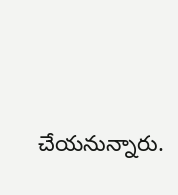చేయనున్నారు.